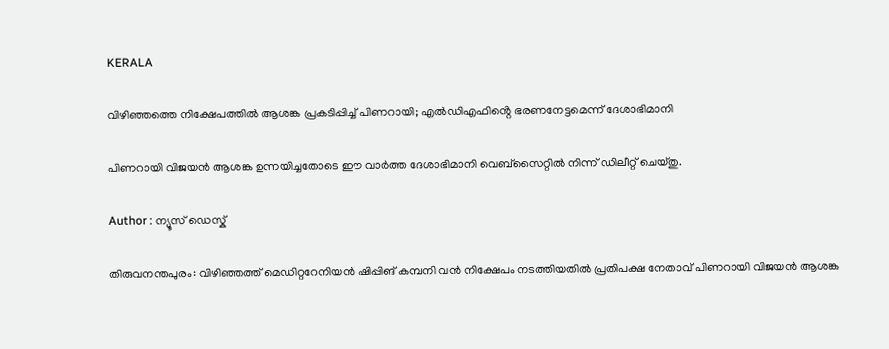KERALA

വിഴിഞ്ഞത്തെ നിക്ഷേപത്തിൽ ആശങ്ക പ്രകടിപ്പിച്ച് പിണറായി; എൽഡിഎഫിൻ്റെ ഭരണനേട്ടമെന്ന് ദേശാഭിമാനി

പിണറായി വിജയൻ ആശങ്ക ഉന്നയിച്ചതോടെ ഈ വാർത്ത ദേശാഭിമാനി വെബ്സൈറ്റിൽ നിന്ന് ഡിലീറ്റ് ചെയ്തു.

Author : ന്യൂസ് ഡെസ്ക്

തിരുവനന്തപുരം: വിഴിഞ്ഞത്ത് മെഡിറ്ററേനിയൻ ഷിപ്പിങ് കമ്പനി വൻ നിക്ഷേപം നടത്തിയതിൽ പ്രതിപക്ഷ നേതാവ് പിണറായി വിജയൻ ആശങ്ക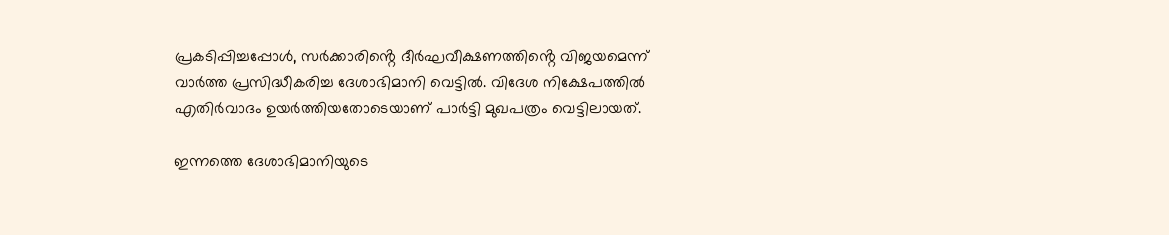പ്രകടിപ്പിച്ചപ്പോൾ, സർക്കാരിൻ്റെ ദീർഘവീക്ഷണത്തിൻ്റെ വിജയമെന്ന് വാർത്ത പ്രസിദ്ധീകരിച്ച ദേശാഭിമാനി വെട്ടിൽ. വിദേശ നിക്ഷേപത്തിൽ എതിർവാദം ഉയർത്തിയതോടെയാണ് പാർട്ടി മുഖപത്രം വെട്ടിലായത്.

ഇന്നത്തെ ദേശാഭിമാനിയുടെ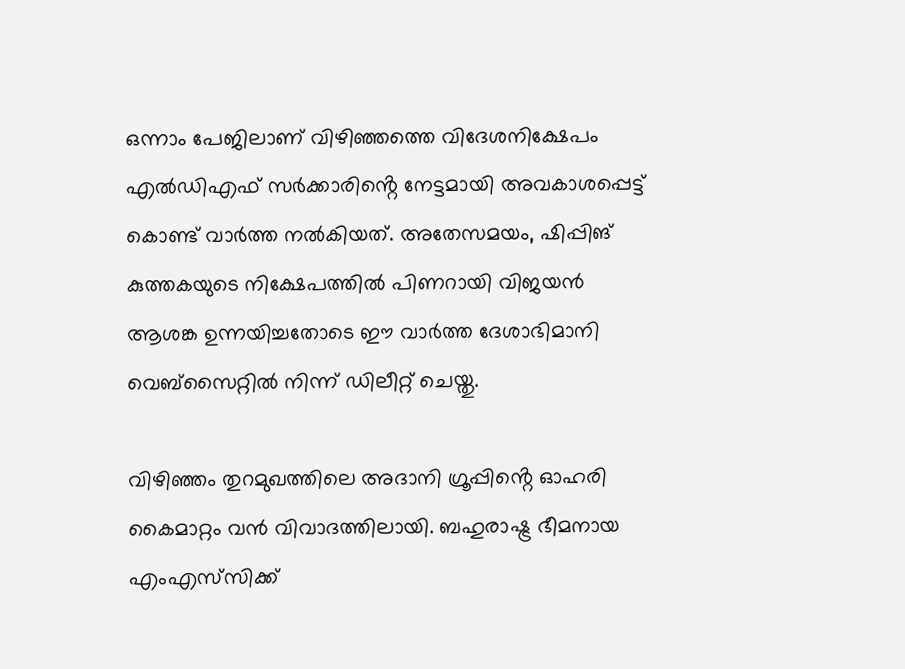ഒന്നാം പേജിലാണ് വിഴിഞ്ഞത്തെ വിദേശനിക്ഷേപം എൽഡിഎഫ് സർക്കാരിൻ്റെ നേട്ടമായി അവകാശപ്പെട്ട് കൊണ്ട് വാർത്ത നൽകിയത്. അതേസമയം, ഷിപ്പിങ് കുത്തകയുടെ നിക്ഷേപത്തിൽ പിണറായി വിജയൻ ആശങ്ക ഉന്നയിച്ചതോടെ ഈ വാർത്ത ദേശാഭിമാനി വെബ്സൈറ്റിൽ നിന്ന് ഡിലീറ്റ് ചെയ്തു.

വിഴിഞ്ഞം തുറമുഖത്തിലെ അദാനി ഗ്രൂപ്പിൻ്റെ ഓഹരി കൈമാറ്റം വൻ വിവാദത്തിലായി. ബഹുരാഷ്ട്ര ഭീമനായ എംഎസ്‌സിക്ക്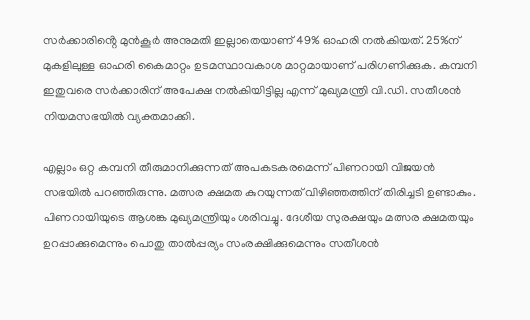സർക്കാരിൻ്റെ മുൻകൂർ അനുമതി ഇല്ലാതെയാണ് 49% ഓഹരി നൽകിയത്. 25%ന് മുകളിലുള്ള ഓഹരി കൈമാറ്റം ഉടമസ്ഥാവകാശ മാറ്റമായാണ് പരിഗണിക്കുക. കമ്പനി ഇതുവരെ സർക്കാരിന് അപേക്ഷ നൽകിയിട്ടില്ല എന്ന് മുഖ്യമന്ത്രി വി.ഡി. സതീശൻ നിയമസഭയിൽ വ്യക്തമാക്കി.

എല്ലാം ഒറ്റ കമ്പനി തീരുമാനിക്കുന്നത് അപകടകരമെന്ന് പിണറായി വിജയൻ സഭയിൽ പറഞ്ഞിരുന്നു. മത്സര ക്ഷമത കുറയുന്നത് വിഴിഞ്ഞത്തിന് തിരിച്ചടി ഉണ്ടാകും. പിണറായിയുടെ ആശങ്ക മുഖ്യമന്ത്രിയും ശരിവച്ചു. ദേശീയ സുരക്ഷയും മത്സര ക്ഷമതയും ഉറപ്പാക്കുമെന്നും പൊതു താൽപ്പര്യം സംരക്ഷിക്കുമെന്നും സതീശൻ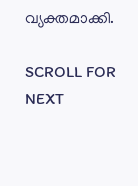വ്യക്തമാക്കി.

SCROLL FOR NEXT